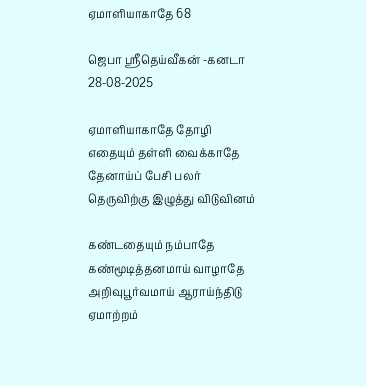ஏமாளியாகாதே 68

ஜெபா ஸ்ரீதெய்வீகன் -கனடா
28-08-2025

ஏமாளியாகாதே தோழி
எதையும் தள்ளி வைக்காதே
தேனாய்ப் பேசி பலர்
தெருவிற்கு இழுத்து விடுவினம்

கண்டதையும் நம்பாதே
கண்மூடித்தனமாய் வாழாதே
அறிவுபூர்வமாய் ஆராய்ந்திடு
ஏமாற்றம்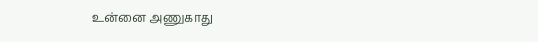உன்னை அணுகாது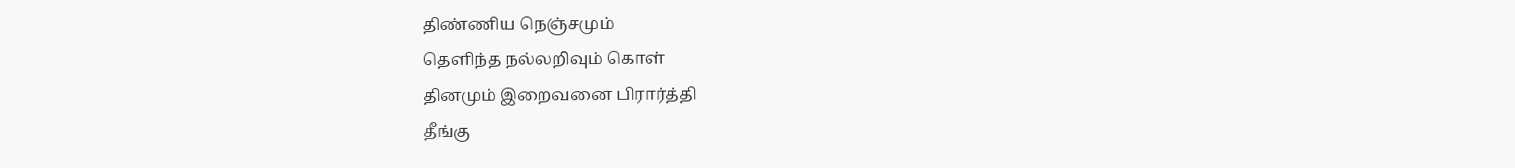திண்ணிய நெஞ்சமும்
தெளிந்த நல்லறிவும் கொள்
தினமும் இறைவனை பிரார்த்தி
தீங்கு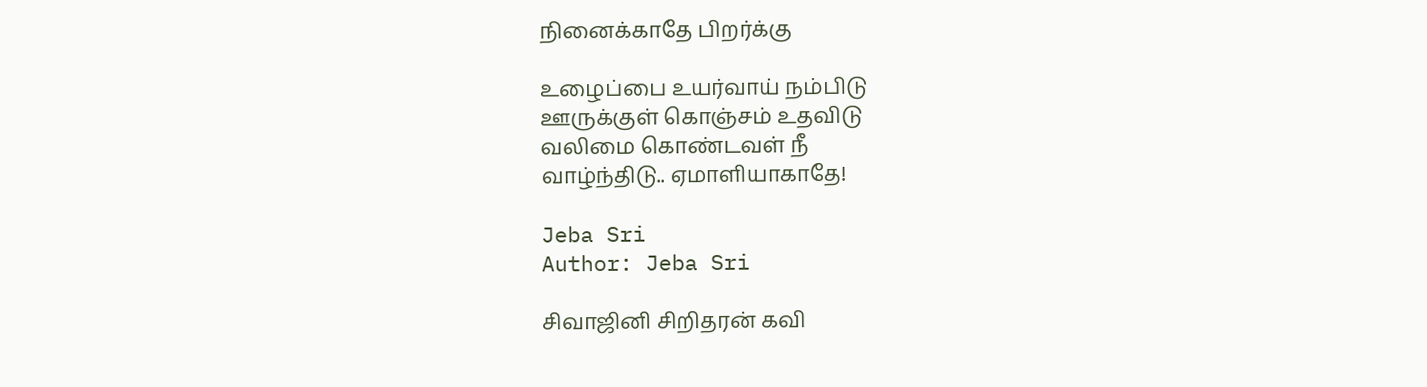நினைக்காதே பிறர்க்கு

உழைப்பை உயர்வாய் நம்பிடு
ஊருக்குள் கொஞ்சம் உதவிடு
வலிமை கொண்டவள் நீ
வாழ்ந்திடு.. ஏமாளியாகாதே!

Jeba Sri
Author: Jeba Sri

சிவாஜினி சிறிதரன் கவி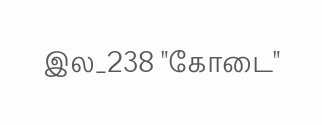இல_238 "கோடை"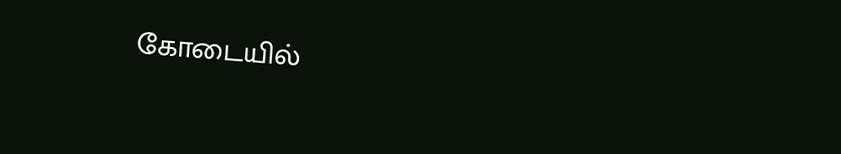கோடையில்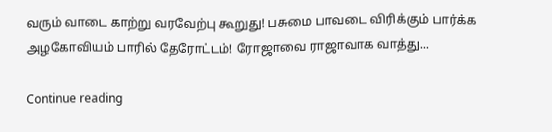வரும் வாடை காற்று வரவேற்பு கூறுது! பசுமை பாவடை விரிக்கும் பார்க்க அழகோவியம் பாரில் தேரோட்டம்! ரோஜாவை ராஜாவாக வாத்து...

Continue reading